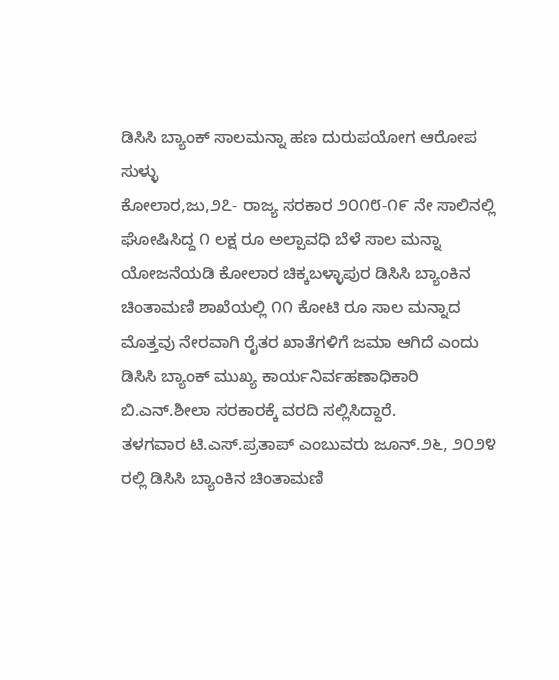ಡಿಸಿಸಿ ಬ್ಯಾಂಕ್ ಸಾಲಮನ್ನಾ ಹಣ ದುರುಪಯೋಗ ಆರೋಪ ಸುಳ್ಳು
ಕೋಲಾರ,ಜು,೨೭- ರಾಜ್ಯ ಸರಕಾರ ೨೦೧೮-೧೯ ನೇ ಸಾಲಿನಲ್ಲಿ ಘೋಷಿಸಿದ್ದ ೧ ಲಕ್ಷ ರೂ ಅಲ್ಪಾವಧಿ ಬೆಳೆ ಸಾಲ ಮನ್ನಾ ಯೋಜನೆಯಡಿ ಕೋಲಾರ ಚಿಕ್ಕಬಳ್ಳಾಪುರ ಡಿಸಿಸಿ ಬ್ಯಾಂಕಿನ ಚಿಂತಾಮಣಿ ಶಾಖೆಯಲ್ಲಿ ೧೧ ಕೋಟಿ ರೂ ಸಾಲ ಮನ್ನಾದ ಮೊತ್ತವು ನೇರವಾಗಿ ರೈತರ ಖಾತೆಗಳಿಗೆ ಜಮಾ ಆಗಿದೆ ಎಂದು ಡಿಸಿಸಿ ಬ್ಯಾಂಕ್ ಮುಖ್ಯ ಕಾರ್ಯನಿರ್ವಹಣಾಧಿಕಾರಿ ಬಿ.ಎನ್.ಶೀಲಾ ಸರಕಾರಕ್ಕೆ ವರದಿ ಸಲ್ಲಿಸಿದ್ದಾರೆ.
ತಳಗವಾರ ಟಿ.ಎಸ್.ಪ್ರತಾಪ್ ಎಂಬುವರು ಜೂನ್.೨೬, ೨೦೨೪ ರಲ್ಲಿ ಡಿಸಿಸಿ ಬ್ಯಾಂಕಿನ ಚಿಂತಾಮಣಿ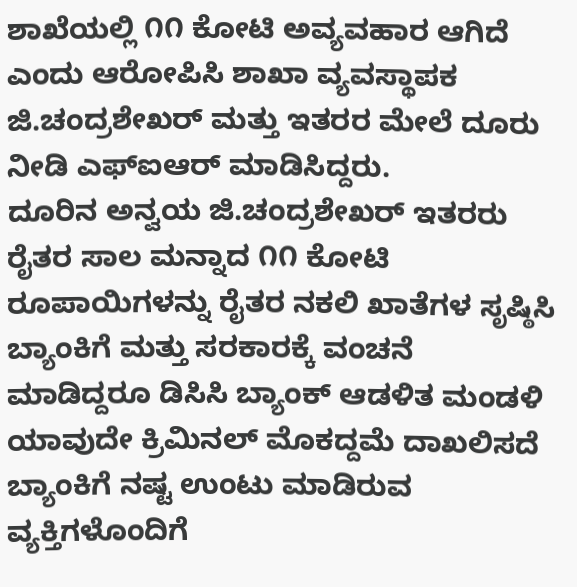ಶಾಖೆಯಲ್ಲಿ ೧೧ ಕೋಟಿ ಅವ್ಯವಹಾರ ಆಗಿದೆ ಎಂದು ಆರೋಪಿಸಿ ಶಾಖಾ ವ್ಯವಸ್ಥಾಪಕ ಜಿ.ಚಂದ್ರಶೇಖರ್ ಮತ್ತು ಇತರರ ಮೇಲೆ ದೂರು ನೀಡಿ ಎಫ್‌ಐಆರ್ ಮಾಡಿಸಿದ್ದರು.
ದೂರಿನ ಅನ್ವಯ ಜಿ.ಚಂದ್ರಶೇಖರ್ ಇತರರು ರೈತರ ಸಾಲ ಮನ್ನಾದ ೧೧ ಕೋಟಿ ರೂಪಾಯಿಗಳನ್ನು ರೈತರ ನಕಲಿ ಖಾತೆಗಳ ಸೃಷ್ಠಿಸಿ ಬ್ಯಾಂಕಿಗೆ ಮತ್ತು ಸರಕಾರಕ್ಕೆ ವಂಚನೆ ಮಾಡಿದ್ದರೂ ಡಿಸಿಸಿ ಬ್ಯಾಂಕ್ ಆಡಳಿತ ಮಂಡಳಿ ಯಾವುದೇ ಕ್ರಿಮಿನಲ್ ಮೊಕದ್ದಮೆ ದಾಖಲಿಸದೆ ಬ್ಯಾಂಕಿಗೆ ನಷ್ಟ ಉಂಟು ಮಾಡಿರುವ ವ್ಯಕ್ತಿಗಳೊಂದಿಗೆ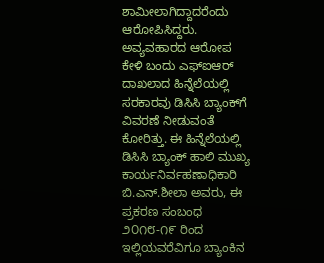ಶಾಮೀಲಾಗಿದ್ದಾದರೆಂದು ಆರೋಪಿಸಿದ್ದರು.
ಅವ್ಯವಹಾರದ ಆರೋಪ ಕೇಳಿ ಬಂದು ಎಫ್‌ಐಆರ್ ದಾಖಲಾದ ಹಿನ್ನೆಲೆಯಲ್ಲಿ ಸರಕಾರವು ಡಿಸಿಸಿ ಬ್ಯಾಂಕ್‌ಗೆ ವಿವರಣೆ ನೀಡುವಂತೆ ಕೋರಿತ್ತು. ಈ ಹಿನ್ನೆಲೆಯಲ್ಲಿ ಡಿಸಿಸಿ ಬ್ಯಾಂಕ್ ಹಾಲಿ ಮುಖ್ಯ ಕಾರ್ಯನಿರ್ವಹಣಾಧಿಕಾರಿ ಬಿ.ಎನ್.ಶೀಲಾ ಅವರು, ಈ ಪ್ರಕರಣ ಸಂಬಂಧ ೨೦೧೮-೧೯ ರಿಂದ ಇಲ್ಲಿಯವರೆವಿಗೂ ಬ್ಯಾಂಕಿನ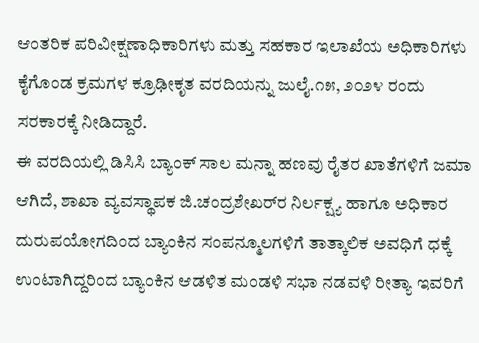ಆಂತರಿಕ ಪರಿವೀಕ್ಷಣಾಧಿಕಾರಿಗಳು ಮತ್ತು ಸಹಕಾರ ಇಲಾಖೆಯ ಅಧಿಕಾರಿಗಳು ಕೈಗೊಂಡ ಕ್ರಮಗಳ ಕ್ರೂಢೀಕೃತ ವರದಿಯನ್ನು ಜುಲೈ.೧೫, ೨೦೨೪ ರಂದು ಸರಕಾರಕ್ಕೆ ನೀಡಿದ್ದಾರೆ.
ಈ ವರದಿಯಲ್ಲಿ ಡಿಸಿಸಿ ಬ್ಯಾಂಕ್ ಸಾಲ ಮನ್ನಾ ಹಣವು ರೈತರ ಖಾತೆಗಳಿಗೆ ಜಮಾ ಆಗಿದೆ, ಶಾಖಾ ವ್ಯವಸ್ಥಾಪಕ ಜಿ.ಚಂದ್ರಶೇಖರ್‌ರ ನಿರ್ಲಕ್ಷ್ಯ ಹಾಗೂ ಅಧಿಕಾರ ದುರುಪಯೋಗದಿಂದ ಬ್ಯಾಂಕಿನ ಸಂಪನ್ಮೂಲಗಳಿಗೆ ತಾತ್ಕಾಲಿಕ ಅವಧಿಗೆ ಧಕ್ಕೆ ಉಂಟಾಗಿದ್ದರಿಂದ ಬ್ಯಾಂಕಿನ ಆಡಳಿತ ಮಂಡಳಿ ಸಭಾ ನಡವಳಿ ರೀತ್ಯಾ ಇವರಿಗೆ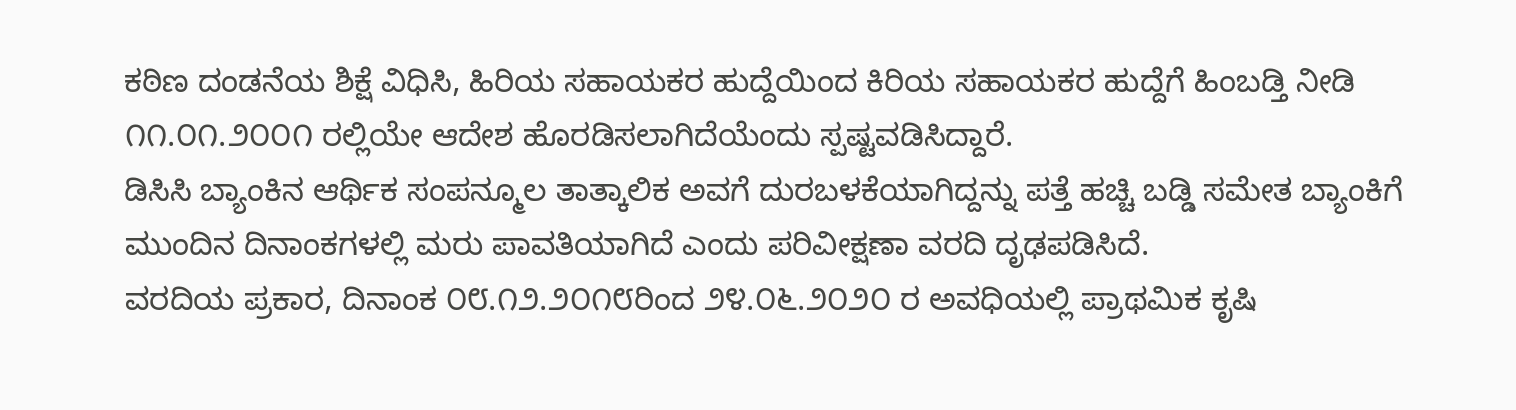ಕಠಿಣ ದಂಡನೆಯ ಶಿಕ್ಷೆ ವಿಧಿಸಿ, ಹಿರಿಯ ಸಹಾಯಕರ ಹುದ್ದೆಯಿಂದ ಕಿರಿಯ ಸಹಾಯಕರ ಹುದ್ದೆಗೆ ಹಿಂಬಡ್ತಿ ನೀಡಿ ೧೧.೦೧.೨೦೦೧ ರಲ್ಲಿಯೇ ಆದೇಶ ಹೊರಡಿಸಲಾಗಿದೆಯೆಂದು ಸ್ಪಷ್ಟವಡಿಸಿದ್ದಾರೆ.
ಡಿಸಿಸಿ ಬ್ಯಾಂಕಿನ ಆರ್ಥಿಕ ಸಂಪನ್ಮೂಲ ತಾತ್ಕಾಲಿಕ ಅವಗೆ ದುರಬಳಕೆಯಾಗಿದ್ದನ್ನು ಪತ್ತೆ ಹಚ್ಚಿ ಬಡ್ಡಿ ಸಮೇತ ಬ್ಯಾಂಕಿಗೆ ಮುಂದಿನ ದಿನಾಂಕಗಳಲ್ಲಿ ಮರು ಪಾವತಿಯಾಗಿದೆ ಎಂದು ಪರಿವೀಕ್ಷಣಾ ವರದಿ ದೃಢಪಡಿಸಿದೆ.
ವರದಿಯ ಪ್ರಕಾರ, ದಿನಾಂಕ ೦೮.೧೨.೨೦೧೮ರಿಂದ ೨೪.೦೬.೨೦೨೦ ರ ಅವಧಿಯಲ್ಲಿ ಪ್ರಾಥಮಿಕ ಕೃಷಿ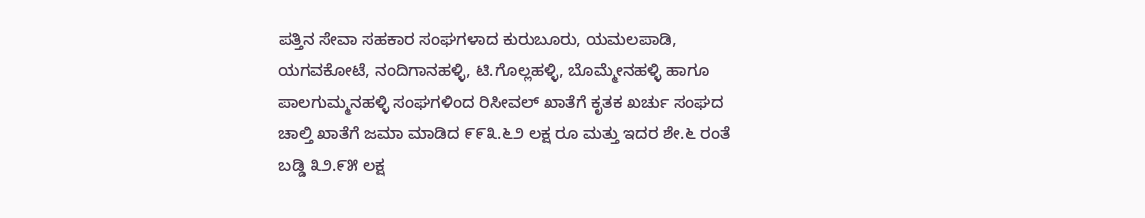ಪತ್ತಿನ ಸೇವಾ ಸಹಕಾರ ಸಂಘಗಳಾದ ಕುರುಬೂರು, ಯಮಲಪಾಡಿ, ಯಗವಕೋಟೆ, ನಂದಿಗಾನಹಳ್ಳಿ, ಟಿ.ಗೊಲ್ಲಹಳ್ಳಿ, ಬೊಮ್ಮೇನಹಳ್ಳಿ ಹಾಗೂ ಪಾಲಗುಮ್ಮನಹಳ್ಳಿ ಸಂಘಗಳಿಂದ ರಿಸೀವಲ್ ಖಾತೆಗೆ ಕೃತಕ ಖರ್ಚು ಸಂಘದ ಚಾಲ್ತಿ ಖಾತೆಗೆ ಜಮಾ ಮಾಡಿದ ೯೯೩.೬೨ ಲಕ್ಷ ರೂ ಮತ್ತು ಇದರ ಶೇ.೬ ರಂತೆ ಬಡ್ಡಿ ೩೨.೯೫ ಲಕ್ಷ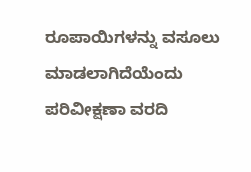ರೂಪಾಯಿಗಳನ್ನು ವಸೂಲು ಮಾಡಲಾಗಿದೆಯೆಂದು ಪರಿವೀಕ್ಷಣಾ ವರದಿ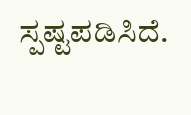ಸ್ಪಷ್ಟಪಡಿಸಿದೆ.